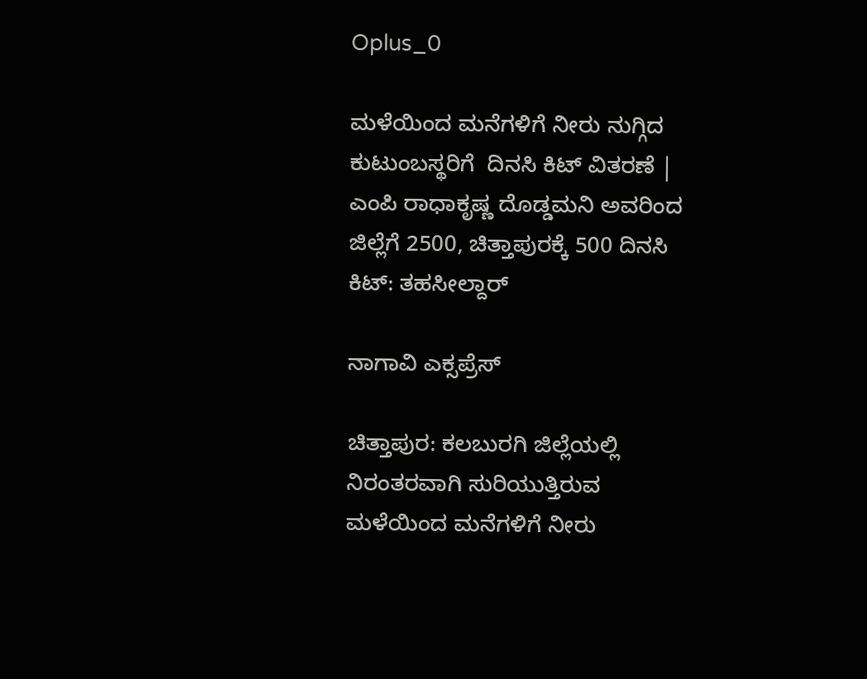Oplus_0

ಮಳೆಯಿಂದ ಮನೆಗಳಿಗೆ ನೀರು ನುಗ್ಗಿದ ಕುಟುಂಬಸ್ಥರಿಗೆ  ದಿನಸಿ ಕಿಟ್ ವಿತರಣೆ | ಎಂಪಿ ರಾಧಾಕೃಷ್ಣ ದೊಡ್ಡಮನಿ ಅವರಿಂದ ಜಿಲ್ಲೆಗೆ 2500, ಚಿತ್ತಾಪುರಕ್ಕೆ 500 ದಿನಸಿ ಕಿಟ್: ತಹಸೀಲ್ದಾರ್

ನಾಗಾವಿ ಎಕ್ಸಪ್ರೆಸ್

ಚಿತ್ತಾಪುರ: ಕಲಬುರಗಿ ಜಿಲ್ಲೆಯಲ್ಲಿ ನಿರಂತರವಾಗಿ ಸುರಿಯುತ್ತಿರುವ ಮಳೆಯಿಂದ ಮನೆಗಳಿಗೆ ನೀರು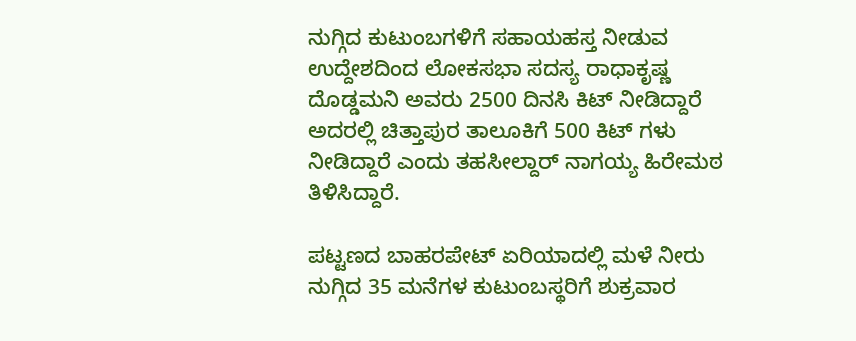ನುಗ್ಗಿದ ಕುಟುಂಬಗಳಿಗೆ ಸಹಾಯಹಸ್ತ ನೀಡುವ ಉದ್ದೇಶದಿಂದ ಲೋಕಸಭಾ ಸದಸ್ಯ ರಾಧಾಕೃಷ್ಣ ದೊಡ್ಡಮನಿ ಅವರು 2500 ದಿನಸಿ ಕಿಟ್ ನೀಡಿದ್ದಾರೆ ಅದರಲ್ಲಿ ಚಿತ್ತಾಪುರ ತಾಲೂಕಿಗೆ 500 ಕಿಟ್ ಗಳು ನೀಡಿದ್ದಾರೆ ಎಂದು ತಹಸೀಲ್ದಾರ್ ನಾಗಯ್ಯ ಹಿರೇಮಠ ತಿಳಿಸಿದ್ದಾರೆ.

ಪಟ್ಟಣದ ಬಾಹರಪೇಟ್ ಏರಿಯಾದಲ್ಲಿ ಮಳೆ ನೀರು ನುಗ್ಗಿದ 35 ಮನೆಗಳ ಕುಟುಂಬಸ್ಥರಿಗೆ ಶುಕ್ರವಾರ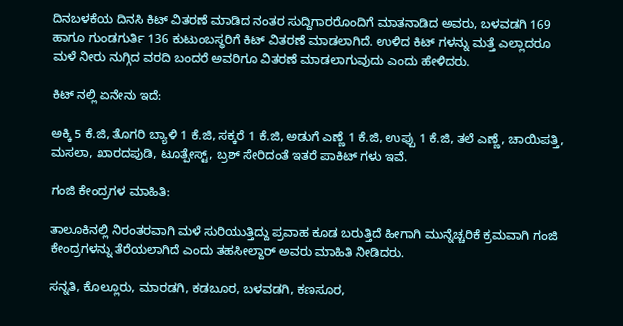ದಿನಬಳಕೆಯ ದಿನಸಿ ಕಿಟ್ ವಿತರಣೆ ಮಾಡಿದ ನಂತರ ಸುದ್ದಿಗಾರರೊಂದಿಗೆ ಮಾತನಾಡಿದ ಅವರು, ಬಳವಡಗಿ 169 ಹಾಗೂ ಗುಂಡಗುರ್ತಿ 136 ಕುಟುಂಬಸ್ಥರಿಗೆ ಕಿಟ್ ವಿತರಣೆ ಮಾಡಲಾಗಿದೆ. ಉಳಿದ ಕಿಟ್ ಗಳನ್ನು ಮತ್ತೆ ಎಲ್ಲಾದರೂ ಮಳೆ ನೀರು ನುಗ್ಗಿದ ವರದಿ ಬಂದರೆ ಅವರಿಗೂ ವಿತರಣೆ ಮಾಡಲಾಗುವುದು ಎಂದು ಹೇಳಿದರು.

ಕಿಟ್ ನಲ್ಲಿ ಏನೇನು ಇದೆ:

ಅಕ್ಕಿ 5 ಕೆ.ಜಿ, ತೊಗರಿ ಬ್ಯಾಳಿ 1 ಕೆ.ಜಿ, ಸಕ್ಕರೆ 1 ಕೆ.ಜಿ, ಅಡುಗೆ ಎಣ್ಣೆ 1 ಕೆ.ಜಿ, ಉಪ್ಪು 1 ಕೆ.ಜಿ, ತಲೆ ಎಣ್ಣೆ, ಚಾಯಿಪತ್ತಿ, ಮಸಲಾ, ಖಾರದಪುಡಿ, ಟೂತ್ಪೇಸ್ಟ್, ಬ್ರಶ್ ಸೇರಿದಂತೆ ಇತರೆ ಪಾಕಿಟ್ ಗಳು ಇವೆ.

ಗಂಜಿ ಕೇಂದ್ರಗಳ ಮಾಹಿತಿ:

ತಾಲೂಕಿನಲ್ಲಿ ನಿರಂತರವಾಗಿ ಮಳೆ ಸುರಿಯುತ್ತಿದ್ದು ಪ್ರವಾಹ ಕೂಡ ಬರುತ್ತಿದೆ ಹೀಗಾಗಿ ಮುನ್ನೆಚ್ಚರಿಕೆ ಕ್ರಮವಾಗಿ ಗಂಜಿ ಕೇಂದ್ರಗಳನ್ನು ತೆರೆಯಲಾಗಿದೆ ಎಂದು ತಹಸೀಲ್ದಾರ್ ಅವರು ಮಾಹಿತಿ ನೀಡಿದರು.

ಸನ್ನತಿ, ಕೊಲ್ಲೂರು, ಮಾರಡಗಿ, ಕಡಬೂರ, ಬಳವಡಗಿ, ಕಣಸೂರ,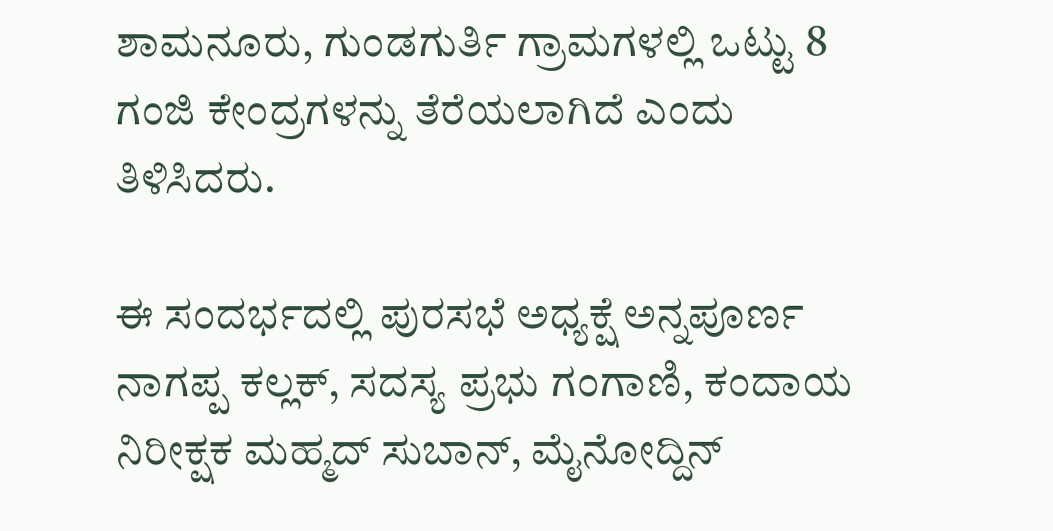ಶಾಮನೂರು, ಗುಂಡಗುರ್ತಿ ಗ್ರಾಮಗಳಲ್ಲಿ ಒಟ್ಟು 8 ಗಂಜಿ ಕೇಂದ್ರಗಳನ್ನು ತೆರೆಯಲಾಗಿದೆ ಎಂದು ತಿಳಿಸಿದರು.

ಈ ಸಂದರ್ಭದಲ್ಲಿ ಪುರಸಭೆ ಅಧ್ಯಕ್ಷೆ ಅನ್ನಪೂರ್ಣ ನಾಗಪ್ಪ ಕಲ್ಲಕ್, ಸದಸ್ಯ ಪ್ರಭು ಗಂಗಾಣಿ, ಕಂದಾಯ ನಿರೀಕ್ಷಕ ಮಹ್ಮದ್ ಸುಬಾನ್, ಮೈನೋದ್ದಿನ್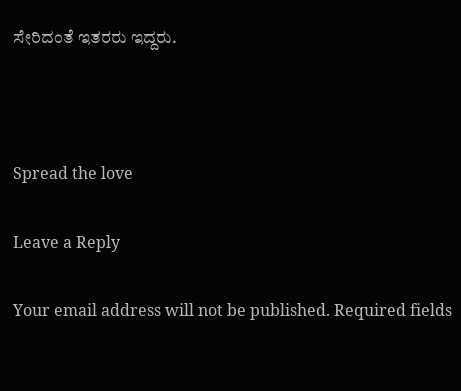ಸೇರಿದಂತೆ ಇತರರು ಇದ್ದರು.



Spread the love

Leave a Reply

Your email address will not be published. Required fields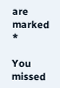are marked *

You missed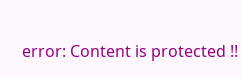error: Content is protected !!